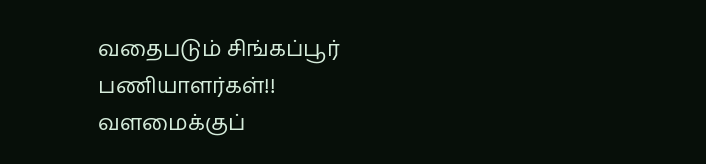வதைபடும் சிங்கப்பூர் பணியாளர்கள்!! வளமைக்குப்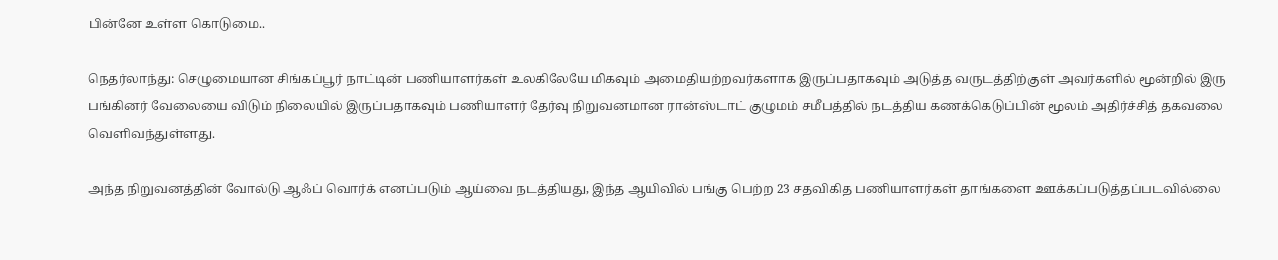பின்னே உள்ள கொடுமை..

நெதர்லாந்து: செழுமையான சிங்கப்பூர் நாட்டின் பணியாளர்கள் உலகிலேயே மிகவும் அமைதியற்றவர்களாக இருப்பதாகவும் அடுத்த வருடத்திற்குள் அவர்களில் மூன்றில் இரு பங்கினர் வேலையை விடும் நிலையில் இருப்பதாகவும் பணியாளர் தேர்வு நிறுவனமான ரான்ஸ்டாட் குழுமம் சமீபத்தில் நடத்திய கணக்கெடுப்பின் மூலம் அதிர்ச்சித் தகவலை வெளிவந்துள்ளது.

அந்த நிறுவனத்தின் வோல்டு ஆஃப் வொர்க் எனப்படும் ஆய்வை நடத்தியது, இந்த ஆயிவில் பங்கு பெற்ற 23 சதவிகித பணியாளர்கள் தாங்களை ஊக்கப்படுத்தப்படவில்லை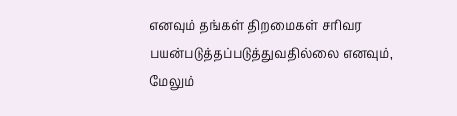எனவும் தங்கள் திறமைகள் சரிவர பயன்படுத்தப்படுத்துவதில்லை எனவும், மேலும்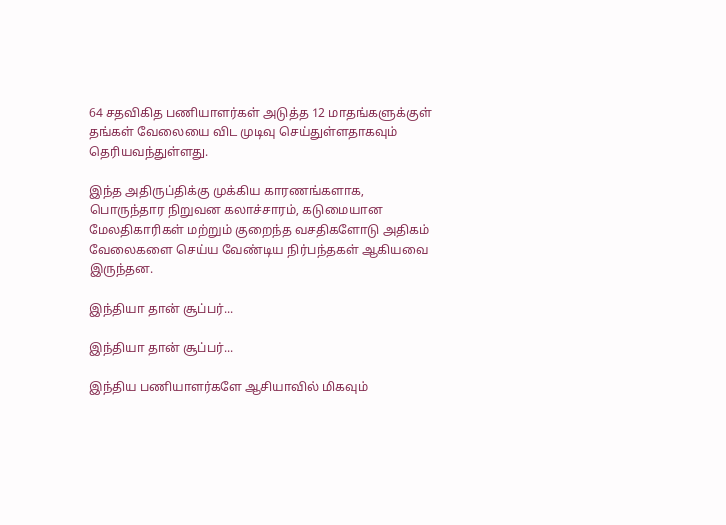64 சதவிகித பணியாளர்கள் அடுத்த 12 மாதங்களுக்குள் தங்கள் வேலையை விட முடிவு செய்துள்ளதாகவும் தெரியவந்துள்ளது.

இந்த அதிருப்திக்கு முக்கிய காரணங்களாக, பொருந்தார நிறுவன கலாச்சாரம், கடுமையான மேலதிகாரிகள் மற்றும் குறைந்த வசதிகளோடு அதிகம் வேலைகளை செய்ய வேண்டிய நிர்பந்தகள் ஆகியவை இருந்தன.

இந்தியா தான் சூப்பர்...

இந்தியா தான் சூப்பர்...

இந்திய பணியாளர்களே ஆசியாவில் மிகவும்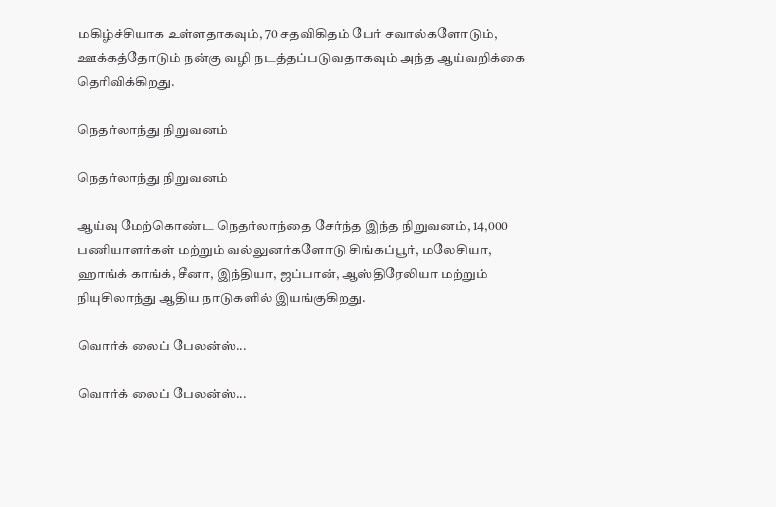மகிழ்ச்சியாக உள்ளதாகவும், 70 சதவிகிதம் பேர் சவால்களோடும், ஊக்கத்தோடும் நன்கு வழி நடத்தப்படுவதாகவும் அந்த ஆய்வறிக்கை தெரிவிக்கிறது.

நெதர்லாந்து நிறுவனம்

நெதர்லாந்து நிறுவனம்

ஆய்வு மேற்கொண்ட நெதர்லாந்தை சேர்ந்த இந்த நிறுவனம், 14,000 பணியாளர்கள் மற்றும் வல்லுனர்களோடு சிங்கப்பூர், மலேசியா, ஹாங்க் காங்க், சீனா, இந்தியா, ஜப்பான், ஆஸ்திரேலியா மற்றும் நியுசிலாந்து ஆதிய நாடுகளில் இயங்குகிறது.

வொர்க் லைப் பேலன்ஸ்...

வொர்க் லைப் பேலன்ஸ்...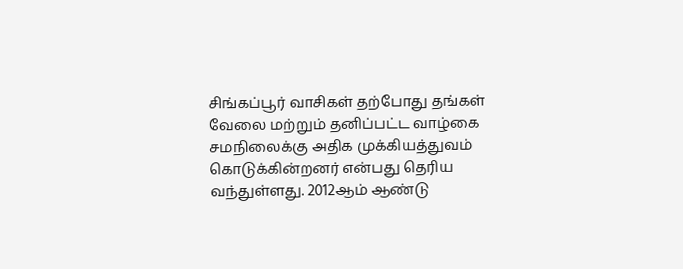சிங்கப்பூர் வாசிகள் தற்போது தங்கள் வேலை மற்றும் தனிப்பட்ட வாழ்கை சமநிலைக்கு அதிக முக்கியத்துவம் கொடுக்கின்றனர் என்பது தெரிய வந்துள்ளது. 2012ஆம் ஆண்டு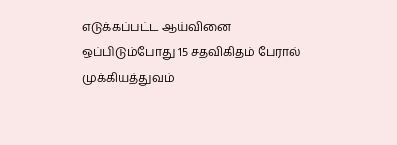எடுக்கப்பட்ட ஆய்வினை ஒப்பிடும்போது 15 சதவிகிதம் பேரால் முக்கியத்துவம்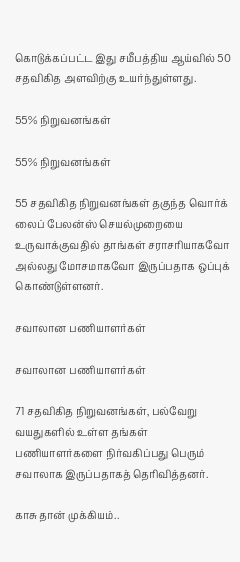கொடுக்கப்பட்ட இது சமீபத்திய ஆய்வில் 50 சதவிகித அளவிற்கு உயர்ந்துள்ளது.

55% நிறுவனங்கள்

55% நிறுவனங்கள்

55 சதவிகித நிறுவனங்கள் தகுந்த வொர்க் லைப் பேலன்ஸ் செயல்முறையை உருவாக்குவதில் தாங்கள் சராசரியாகவோ அல்லது மோசமாகவோ இருப்பதாக ஒப்புக் கொண்டுள்ளனர்.

சவாலான பணியாளர்கள்

சவாலான பணியாளர்கள்

71 சதவிகித நிறுவனங்கள், பல்வேறு வயதுகளில் உள்ள தங்கள் பணியாளர்களை நிர்வகிப்பது பெரும் சவாலாக இருப்பதாகத் தெரிவித்தனர்.

காசு தான் முக்கியம்..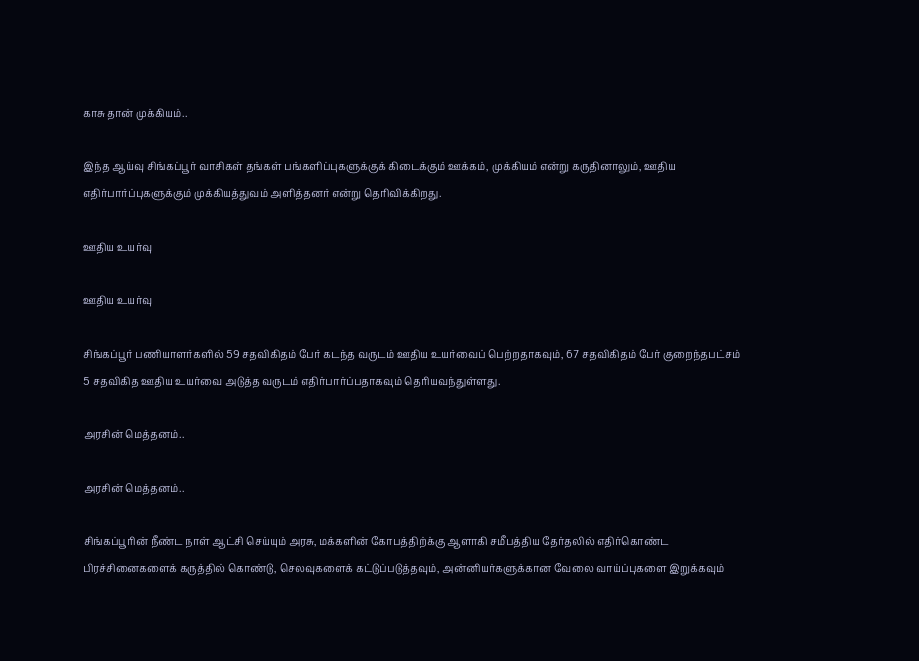காசு தான் முக்கியம்..

இந்த ஆய்வு சிங்கப்பூர் வாசிகள் தங்கள் பங்களிப்புகளுக்குக் கிடைக்கும் ஊக்கம், முக்கியம் என்று கருதினாலும், ஊதிய எதிர்பார்ப்புகளுக்கும் முக்கியத்துவம் அளித்தனர் என்று தெரிவிக்கிறது.

ஊதிய உயர்வு

ஊதிய உயர்வு

சிங்கப்பூர் பணியாளர்களில் 59 சதவிகிதம் பேர் கடந்த வருடம் ஊதிய உயர்வைப் பெற்றதாகவும், 67 சதவிகிதம் பேர் குறைந்தபட்சம் 5 சதவிகித ஊதிய உயர்வை அடுத்த வருடம் எதிர்பார்ப்பதாகவும் தெரியவந்துள்ளது.

அரசின் மெத்தனம்..

அரசின் மெத்தனம்..

சிங்கப்பூரின் நீண்ட நாள் ஆட்சி செய்யும் அரசு, மக்களின் கோபத்திற்க்கு ஆளாகி சமீபத்திய தேர்தலில் எதிர்கொண்ட பிரச்சினைகளைக் கருத்தில் கொண்டு, செலவுகளைக் கட்டுப்படுத்தவும், அன்னியர்களுக்கான வேலை வாய்ப்புகளை இறுக்கவும்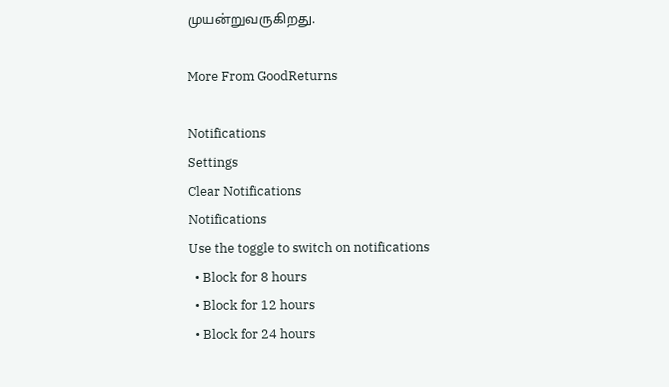முயன்றுவருகிறது.

More From GoodReturns

Notifications
Settings
Clear Notifications
Notifications
Use the toggle to switch on notifications
  • Block for 8 hours
  • Block for 12 hours
  • Block for 24 hours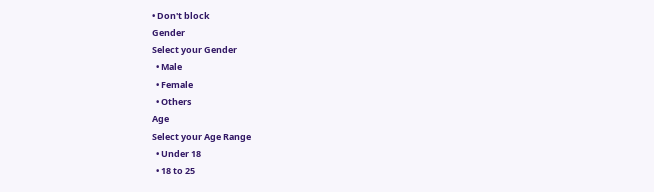• Don't block
Gender
Select your Gender
  • Male
  • Female
  • Others
Age
Select your Age Range
  • Under 18
  • 18 to 25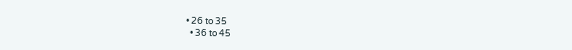• 26 to 35
  • 36 to 45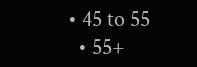• 45 to 55
  • 55+